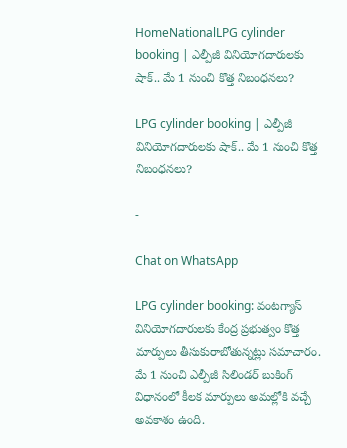HomeNationalLPG cylinder booking | ఎల్పీజీ వినియోగదారులకు షాక్.. మే 1 నుంచి కొత్త నిబంధనలు?

LPG cylinder booking | ఎల్పీజీ వినియోగదారులకు షాక్.. మే 1 నుంచి కొత్త నిబంధనలు?

-

Chat on WhatsApp

LPG cylinder booking: వంటగ్యాస్ వినియోగదారులకు కేంద్ర ప్రభుత్వం కొత్త మార్పులు తీసుకురాబోతున్నట్లు సమాచారం. మే 1 నుంచి ఎల్పీజీ సిలిండర్ బుకింగ్ విధానంలో కీలక మార్పులు అమల్లోకి వచ్చే అవకాశం ఉంది.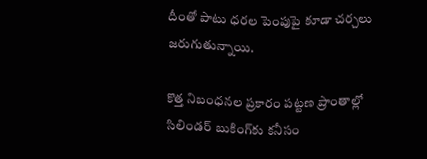దీంతో పాటు ధరల పెంపుపై కూడా చర్చలు జరుగుతున్నాయి.

కొత్త నిబంధనల ప్రకారం పట్టణ ప్రాంతాల్లో సిలిండర్ బుకింగ్‌కు కనీసం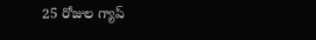25 రోజుల గ్యాప్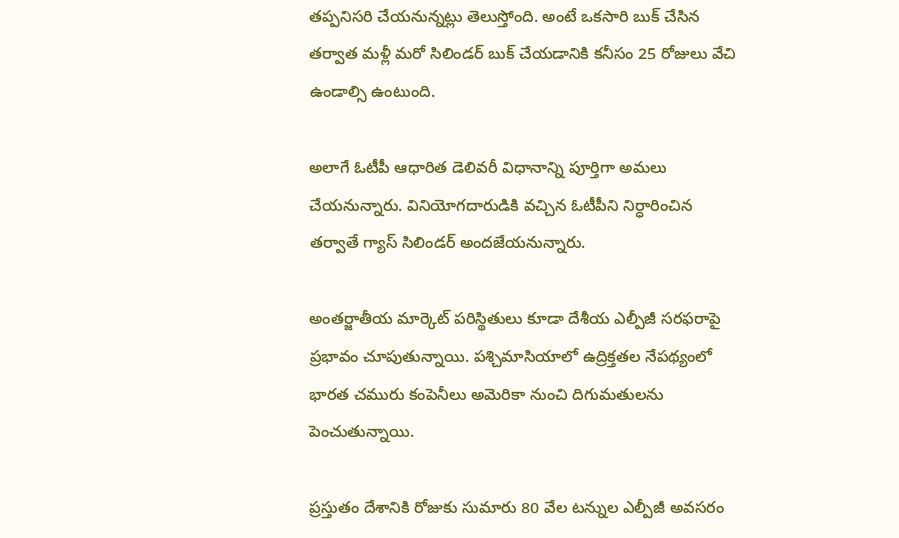తప్పనిసరి చేయనున్నట్లు తెలుస్తోంది. అంటే ఒకసారి బుక్ చేసిన తర్వాత మళ్లీ మరో సిలిండర్ బుక్ చేయడానికి కనీసం 25 రోజులు వేచి ఉండాల్సి ఉంటుంది.

అలాగే ఓటీపీ ఆధారిత డెలివరీ విధానాన్ని పూర్తిగా అమలు చేయనున్నారు. వినియోగదారుడికి వచ్చిన ఓటీపీని నిర్ధారించిన తర్వాతే గ్యాస్ సిలిండర్ అందజేయనున్నారు.

అంతర్జాతీయ మార్కెట్ పరిస్థితులు కూడా దేశీయ ఎల్పీజీ సరఫరాపై ప్రభావం చూపుతున్నాయి. పశ్చిమాసియాలో ఉద్రిక్తతల నేపథ్యంలో భారత చమురు కంపెనీలు అమెరికా నుంచి దిగుమతులను పెంచుతున్నాయి.

ప్రస్తుతం దేశానికి రోజుకు సుమారు 80 వేల టన్నుల ఎల్పీజీ అవసరం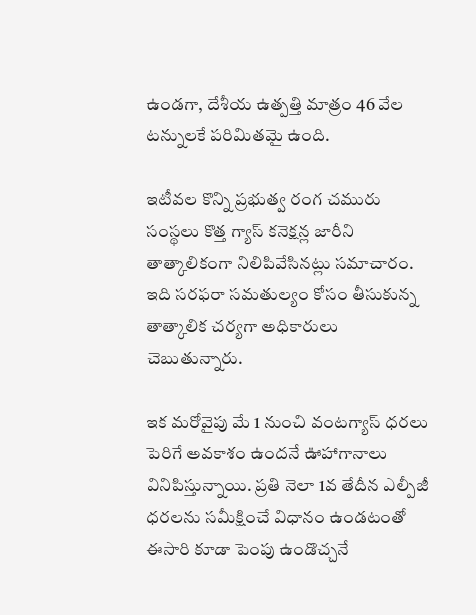ఉండగా, దేశీయ ఉత్పత్తి మాత్రం 46 వేల టన్నులకే పరిమితమై ఉంది.

ఇటీవల కొన్ని ప్రభుత్వ రంగ చమురు సంస్థలు కొత్త గ్యాస్ కనెక్షన్ల జారీని తాత్కాలికంగా నిలిపివేసినట్లు సమాచారం. ఇది సరఫరా సమతుల్యం కోసం తీసుకున్న తాత్కాలిక చర్యగా అధికారులు చెబుతున్నారు.

ఇక మరోవైపు మే 1 నుంచి వంటగ్యాస్ ధరలు పెరిగే అవకాశం ఉందనే ఊహాగానాలు వినిపిస్తున్నాయి. ప్రతి నెలా 1వ తేదీన ఎల్పీజీ ధరలను సమీక్షించే విధానం ఉండటంతో ఈసారి కూడా పెంపు ఉండొచ్చనే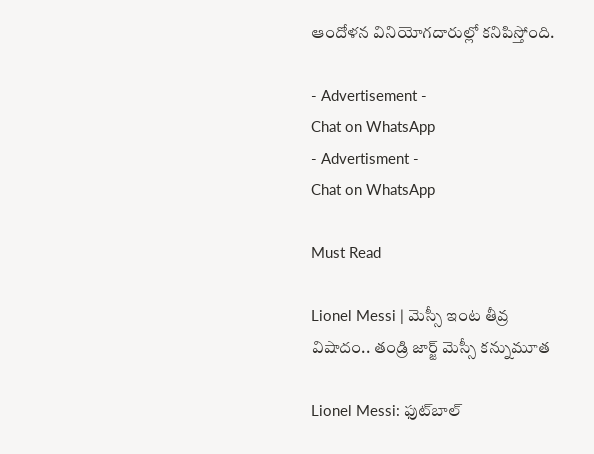ఆందోళన వినియోగదారుల్లో కనిపిస్తోంది.

- Advertisement -
Chat on WhatsApp
- Advertisment -
Chat on WhatsApp

Must Read

Lionel Messi | మెస్సీ ఇంట తీవ్ర విషాదం.. తండ్రి జార్జ్ మెస్సీ కన్నుమూత

Lionel Messi: ఫుట్‌బాల్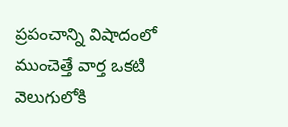ప్రపంచాన్ని విషాదంలో ముంచెత్తే వార్త ఒకటి వెలుగులోకి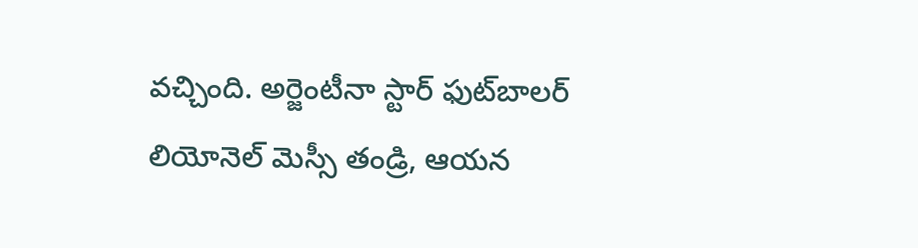వచ్చింది. అర్జెంటీనా స్టార్ ఫుట్‌బాలర్ లియోనెల్ మెస్సీ తండ్రి, ఆయన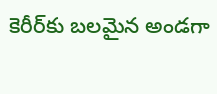కెరీర్‌కు బలమైన అండగా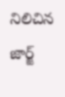నిలిచిన జార్జ్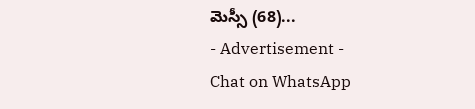మెస్సీ (68)...
- Advertisement -
Chat on WhatsApp